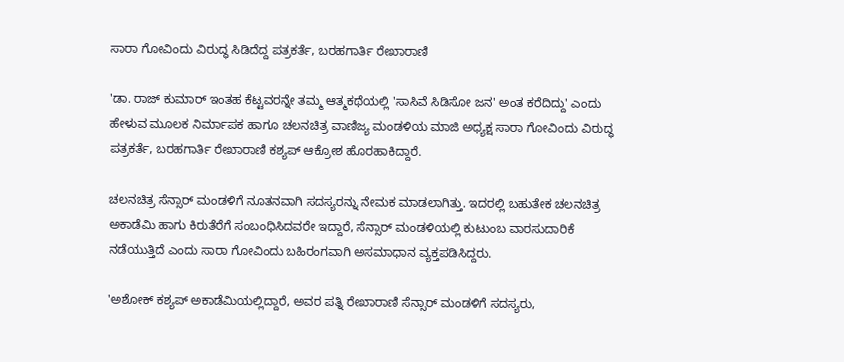ಸಾರಾ ಗೋವಿಂದು ವಿರುದ್ಧ ಸಿಡಿದೆದ್ದ ಪತ್ರಕರ್ತೆ, ಬರಹಗಾರ್ತಿ ರೇಖಾರಾಣಿ

'ಡಾ. ರಾಜ್ ಕುಮಾರ್ ಇಂತಹ ಕೆಟ್ಟವರನ್ನೇ ತಮ್ಮ ಆತ್ಮಕಥೆಯಲ್ಲಿ 'ಸಾಸಿವೆ ಸಿಡಿಸೋ ಜನ' ಅಂತ ಕರೆದಿದ್ದು' ಎಂದು ಹೇಳುವ ಮೂಲಕ ನಿರ್ಮಾಪಕ ಹಾಗೂ ಚಲನಚಿತ್ರ ವಾಣಿಜ್ಯ ಮಂಡಳಿಯ ಮಾಜಿ ಅಧ್ಯಕ್ಷ ಸಾರಾ ಗೋವಿಂದು ವಿರುದ್ಧ ಪತ್ರಕರ್ತೆ, ಬರಹಗಾರ್ತಿ ರೇಖಾರಾಣಿ ಕಶ್ಯಪ್ ಆಕ್ರೋಶ ಹೊರಹಾಕಿದ್ದಾರೆ.

ಚಲನಚಿತ್ರ ಸೆನ್ಸಾರ್ ಮಂಡಳಿಗೆ ನೂತನವಾಗಿ ಸದಸ್ಯರನ್ನು ನೇಮಕ ಮಾಡಲಾಗಿತ್ತು. ಇದರಲ್ಲಿ ಬಹುತೇಕ ಚಲನಚಿತ್ರ ಅಕಾಡೆಮಿ ಹಾಗು ಕಿರುತೆರೆಗೆ ಸಂಬಂಧಿಸಿದವರೇ ಇದ್ದಾರೆ, ಸೆನ್ಸಾರ್ ಮಂಡಳಿಯಲ್ಲಿ ಕುಟುಂಬ ವಾರಸುದಾರಿಕೆ ನಡೆಯುತ್ತಿದೆ ಎಂದು ಸಾರಾ ಗೋವಿಂದು ಬಹಿರಂಗವಾಗಿ ಅಸಮಾಧಾನ ವ್ಯಕ್ತಪಡಿಸಿದ್ದರು.

'ಅಶೋಕ್ ಕಶ್ಯಪ್ ಅಕಾಡೆಮಿಯಲ್ಲಿದ್ದಾರೆ, ಅವರ ಪತ್ನಿ ರೇಖಾರಾಣಿ ಸೆನ್ಸಾರ್ ಮಂಡಳಿಗೆ ಸದಸ್ಯರು,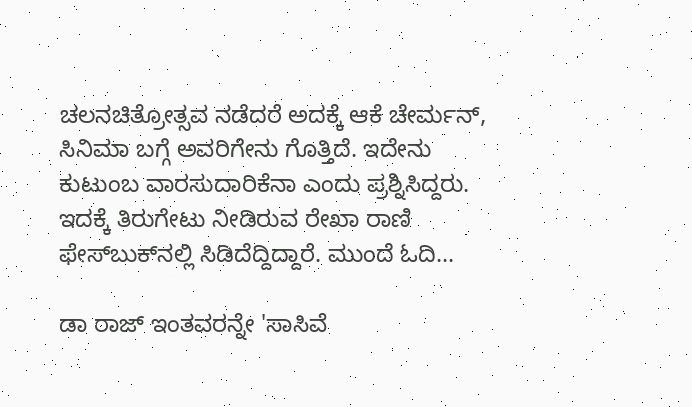ಚಲನಚಿತ್ರೋತ್ಸವ ನಡೆದರೆ ಅದಕ್ಕೆ ಆಕೆ ಚೇರ್ಮನ್, ಸಿನಿಮಾ ಬಗ್ಗೆ ಅವರಿಗೇನು ಗೊತ್ತಿದೆ. ಇದೇನು ಕುಟುಂಬ ವಾರಸುದಾರಿಕೆನಾ ಎಂದು ಪ್ರಶ್ನಿಸಿದ್ದರು. ಇದಕ್ಕೆ ತಿರುಗೇಟು ನೀಡಿರುವ ರೇಖಾ ರಾಣಿ ಫೇಸ್‌ಬುಕ್‌ನಲ್ಲಿ ಸಿಡಿದೆದ್ದಿದ್ದಾರೆ. ಮುಂದೆ ಓದಿ...

ಡಾ ರಾಜ್ ಇಂತವರನ್ನೇ 'ಸಾಸಿವೆ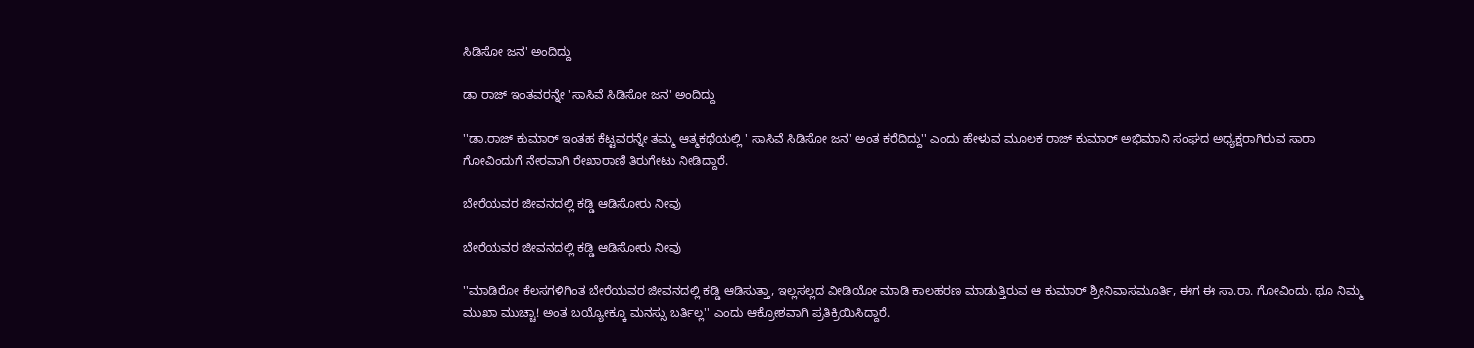ಸಿಡಿಸೋ ಜನ' ಅಂದಿದ್ದು

ಡಾ ರಾಜ್ ಇಂತವರನ್ನೇ 'ಸಾಸಿವೆ ಸಿಡಿಸೋ ಜನ' ಅಂದಿದ್ದು

''ಡಾ.ರಾಜ್ ಕುಮಾರ್ ಇಂತಹ ಕೆಟ್ಟವರನ್ನೇ ತಮ್ಮ ಆತ್ಮಕಥೆಯಲ್ಲಿ ' ಸಾಸಿವೆ ಸಿಡಿಸೋ ಜನ' ಅಂತ ಕರೆದಿದ್ದು'' ಎಂದು ಹೇಳುವ ಮೂಲಕ ರಾಜ್ ಕುಮಾರ್ ಅಭಿಮಾನಿ ಸಂಘದ ಅಧ್ಯಕ್ಷರಾಗಿರುವ ಸಾರಾ ಗೋವಿಂದುಗೆ ನೇರವಾಗಿ ರೇಖಾರಾಣಿ ತಿರುಗೇಟು ನೀಡಿದ್ದಾರೆ.

ಬೇರೆಯವರ ಜೀವನದಲ್ಲಿ ಕಡ್ಡಿ ಆಡಿಸೋರು ನೀವು

ಬೇರೆಯವರ ಜೀವನದಲ್ಲಿ ಕಡ್ಡಿ ಆಡಿಸೋರು ನೀವು

''ಮಾಡಿರೋ ಕೆಲಸಗಳಿಗಿಂತ ಬೇರೆಯವರ ಜೀವನದಲ್ಲಿ ಕಡ್ಡಿ ಆಡಿಸುತ್ತಾ, ಇಲ್ಲಸಲ್ಲದ ವೀಡಿಯೋ ಮಾಡಿ ಕಾಲಹರಣ ಮಾಡುತ್ತಿರುವ ಆ ಕುಮಾರ್ ಶ್ರೀನಿವಾಸಮೂರ್ತಿ, ಈಗ ಈ ಸಾ.ರಾ. ಗೋವಿಂದು. ಥೂ ನಿಮ್ಮ ಮುಖಾ ಮುಚ್ಚಾ! ಅಂತ ಬಯ್ಯೋಕ್ಕೂ ಮನಸ್ಸು ಬರ್ತಿಲ್ಲ'' ಎಂದು ಆಕ್ರೋಶವಾಗಿ ಪ್ರತಿಕ್ರಿಯಿಸಿದ್ದಾರೆ.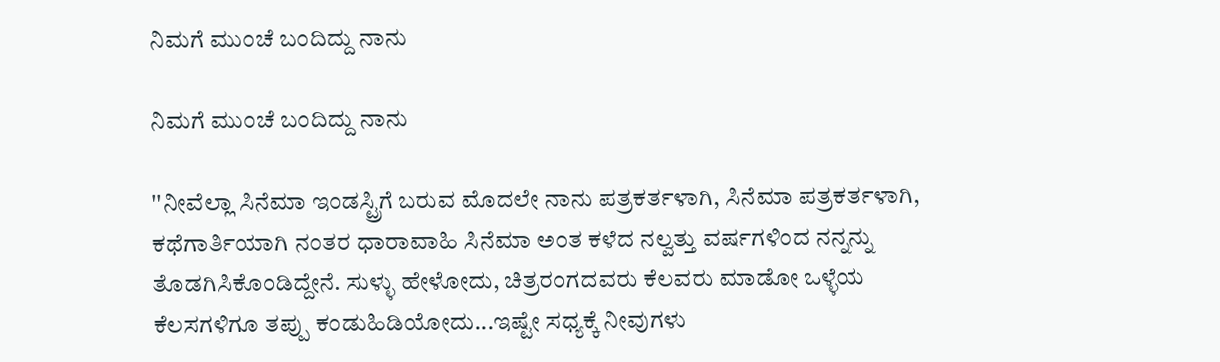ನಿಮಗೆ ಮುಂಚೆ ಬಂದಿದ್ದು ನಾನು

ನಿಮಗೆ ಮುಂಚೆ ಬಂದಿದ್ದು ನಾನು

''ನೀವೆಲ್ಲಾ ಸಿನೆಮಾ ಇಂಡಸ್ಟ್ರಿಗೆ ಬರುವ ಮೊದಲೇ ನಾನು ಪತ್ರಕರ್ತಳಾಗಿ, ಸಿನೆಮಾ ಪತ್ರಕರ್ತಳಾಗಿ, ಕಥೆಗಾರ್ತಿಯಾಗಿ ನಂತರ ಧಾರಾವಾಹಿ ಸಿನೆಮಾ ಅಂತ ಕಳೆದ ನಲ್ವತ್ತು ವರ್ಷಗಳಿಂದ ನನ್ನನ್ನು ತೊಡಗಿಸಿಕೊಂಡಿದ್ದೇನೆ. ಸುಳ್ಳು ಹೇಳೋದು, ಚಿತ್ರರಂಗದವರು ಕೆಲವರು ಮಾಡೋ ಒಳ್ಳೆಯ ಕೆಲಸಗಳಿಗೂ ತಪ್ಪು ಕಂಡುಹಿಡಿಯೋದು...ಇಷ್ಟೇ ಸಧ್ಯಕ್ಕೆ ನೀವುಗಳು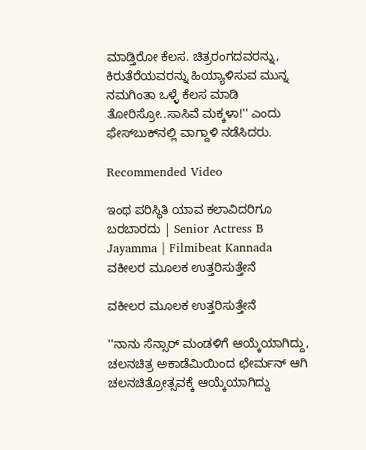ಮಾಡ್ತಿರೋ ಕೆಲಸ. ಚಿತ್ರರಂಗದವರನ್ನು, ಕಿರುತೆರೆಯವರನ್ನು ಹಿಯ್ಯಾಳಿಸುವ ಮುನ್ನ ನಮಗಿಂತಾ ಒಳ್ಳೆ ಕೆಲಸ ಮಾಡಿ ತೋರಿಸ್ರೋ..ಸಾಸಿವೆ ಮಕ್ಕಳಾ!'' ಎಂದು ಫೇಸ್‌ಬುಕ್‌ನಲ್ಲಿ ವಾಗ್ದಾಳಿ ನಡೆಸಿದರು.

Recommended Video

ಇಂಥ ಪರಿಸ್ಥಿತಿ ಯಾವ ಕಲಾವಿದರಿಗೂ ಬರಬಾರದು | Senior Actress B Jayamma | Filmibeat Kannada
ವಕೀಲರ ಮೂಲಕ ಉತ್ತರಿಸುತ್ತೇನೆ

ವಕೀಲರ ಮೂಲಕ ಉತ್ತರಿಸುತ್ತೇನೆ

''ನಾನು ಸೆನ್ಸಾರ್ ಮಂಡಳಿಗೆ ಆಯ್ಕೆಯಾಗಿದ್ದು, ಚಲನಚಿತ್ರ ಅಕಾಡೆಮಿಯಿಂದ ಛೇರ್ಮನ್ ಆಗಿ ಚಲನಚಿತ್ರೋತ್ಸವಕ್ಕೆ ಆಯ್ಕೆಯಾಗಿದ್ದು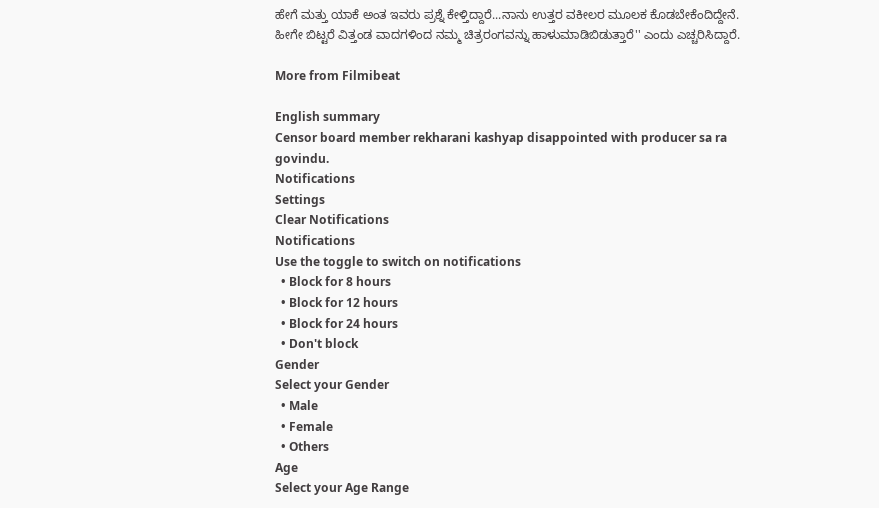ಹೇಗೆ ಮತ್ತು ಯಾಕೆ ಅಂತ ಇವರು ಪ್ರಶ್ನೆ ಕೇಳ್ತಿದ್ದಾರೆ...ನಾನು ಉತ್ತರ ವಕೀಲರ ಮೂಲಕ ಕೊಡಬೇಕೆಂದಿದ್ದೇನೆ. ಹೀಗೇ ಬಿಟ್ಟರೆ ವಿತ್ತಂಡ ವಾದಗಳಿಂದ ನಮ್ಮ ಚಿತ್ರರಂಗವನ್ನು ಹಾಳುಮಾಡಿಬಿಡುತ್ತಾರೆ'' ಎಂದು ಎಚ್ಚರಿಸಿದ್ದಾರೆ.

More from Filmibeat

English summary
Censor board member rekharani kashyap disappointed with producer sa ra govindu.
Notifications
Settings
Clear Notifications
Notifications
Use the toggle to switch on notifications
  • Block for 8 hours
  • Block for 12 hours
  • Block for 24 hours
  • Don't block
Gender
Select your Gender
  • Male
  • Female
  • Others
Age
Select your Age Range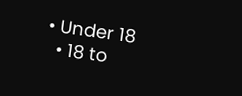• Under 18
  • 18 to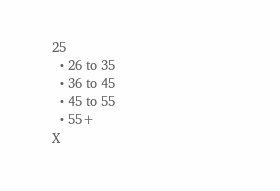25
  • 26 to 35
  • 36 to 45
  • 45 to 55
  • 55+
X